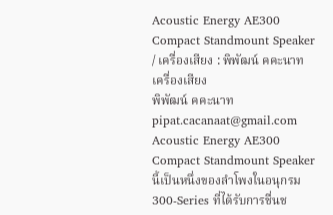Acoustic Energy AE300 Compact Standmount Speaker / เครื่องเสียง : พิพัฒน์ คคะนาท
เครื่องเสียง
พิพัฒน์ คคะนาท
pipat.cacanaat@gmail.com
Acoustic Energy AE300
Compact Standmount Speaker
นี้เป็นหนึ่งของลำโพงในอนุกรม 300-Series ที่ได้รับการชื่นช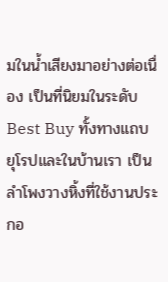มในน้ำเสียงมาอย่างต่อเนื่อง เป็นที่นิยมในระดับ Best Buy ทั้งทางแถบยุโรปและในบ้านเรา เป็นลำโพงวางหิ้งที่ใช้งานประกอ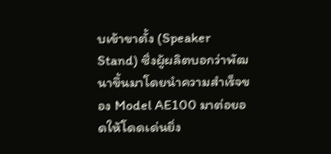บเข้าขาตั้ง (Speaker Stand) ซึ่งผู้ผลิตบอกว่าพัฒนาขึ้นมาโดยนำความสำเร็จของ Model AE100 มาต่อยอดให้โดดเด่นยิ่ง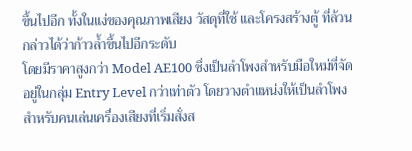ขึ้นไปอีก ทั้งในแง่ของคุณภาพเสียง วัสดุที่ใช้ และโครงสร้างตู้ ที่ล้วนกล่าวได้ว่าก้าวล้ำขึ้นไปอีกระดับ
โดยมีราคาสูงกว่า Model AE100 ซึ่งเป็นลำโพงสำหรับมือใหม่ที่จัดอยู่ในกลุ่ม Entry Level กว่าเท่าตัว โดยวางตำแหน่งให้เป็นลำโพงสำหรับคนเล่นเครื่องเสียงที่เริ่มสั่งส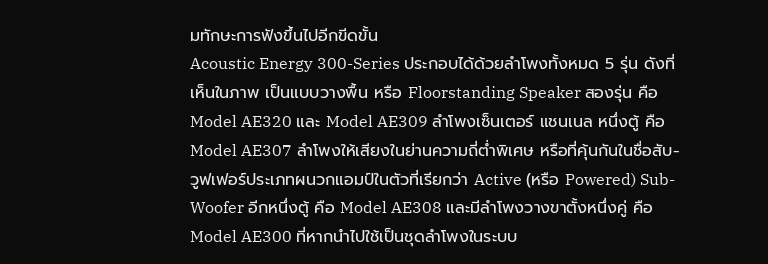มทักษะการฟังขึ้นไปอีกขีดขั้น
Acoustic Energy 300-Series ประกอบได้ด้วยลำโพงทั้งหมด 5 รุ่น ดังที่เห็นในภาพ เป็นแบบวางพื้น หรือ Floorstanding Speaker สองรุ่น คือ Model AE320 และ Model AE309 ลำโพงเซ็นเตอร์ แชนเนล หนึ่งตู้ คือ Model AE307 ลำโพงให้เสียงในย่านความถี่ต่ำพิเศษ หรือที่คุ้นกันในชื่อสับ-วูฟเฟอร์ประเภทผนวกแอมป์ในตัวที่เรียกว่า Active (หรือ Powered) Sub-Woofer อีกหนึ่งตู้ คือ Model AE308 และมีลำโพงวางขาตั้งหนึ่งคู่ คือ Model AE300 ที่หากนำไปใช้เป็นชุดลำโพงในระบบ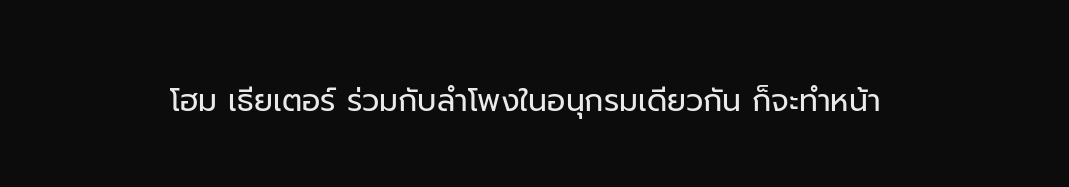โฮม เธียเตอร์ ร่วมกับลำโพงในอนุกรมเดียวกัน ก็จะทำหน้า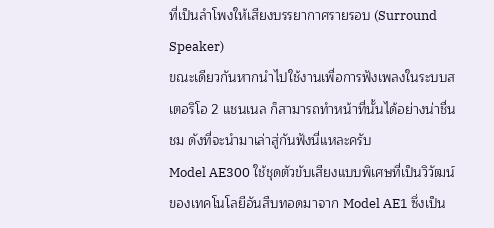ที่เป็นลำโพงให้เสียงบรรยากาศรายรอบ (Surround Speaker)
ขณะเดียวกันหากนำไปใช้งานเพื่อการฟังเพลงในระบบสเตอริโอ 2 แชนเนล ก็สามารถทำหน้าที่นั้นได้อย่างน่าชื่นชม ดังที่จะนำมาเล่าสู่กันฟังนี่แหละครับ
Model AE300 ใช้ชุดตัวขับเสียงแบบพิเศษที่เป็นวิวัฒน์ของเทคโนโลยีอันสืบทอดมาจาก Model AE1 ซึ่งเป็น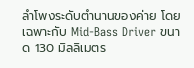ลำโพงระดับตำนานของค่าย โดยเฉพาะกับ Mid-Bass Driver ขนาด 130 มิลลิเมตร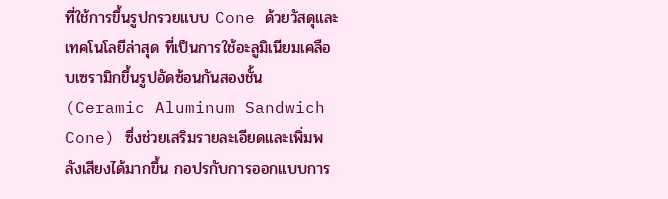ที่ใช้การขึ้นรูปกรวยแบบ Cone ด้วยวัสดุและเทคโนโลยีล่าสุด ที่เป็นการใช้อะลูมิเนียมเคลือบเซรามิกขึ้นรูปอัดซ้อนกันสองชั้น (Ceramic Aluminum Sandwich Cone) ซึ่งช่วยเสริมรายละเอียดและเพิ่มพลังเสียงได้มากขึ้น กอปรกับการออกแบบการ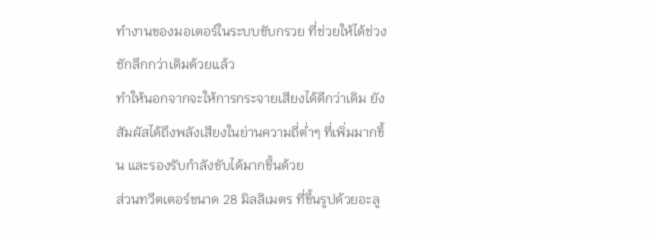ทำงานของมอเตอร์ในระบบขับกรวย ที่ช่วยให้ได้ช่วงชักลึกกว่าเดิมด้วยแล้ว
ทำให้นอกจากจะให้การกระจายเสียงได้ดีกว่าเดิม ยังสัมผัสได้ถึงพลังเสียงในย่านความถี่ต่ำๆ ที่เพิ่มมากขึ้น และรองรับกำลังขับได้มากขึ้นด้วย
ส่วนทวีตเตอร์ขนาด 28 มิลลิเมตร ที่ขึ้นรูปด้วยอะลู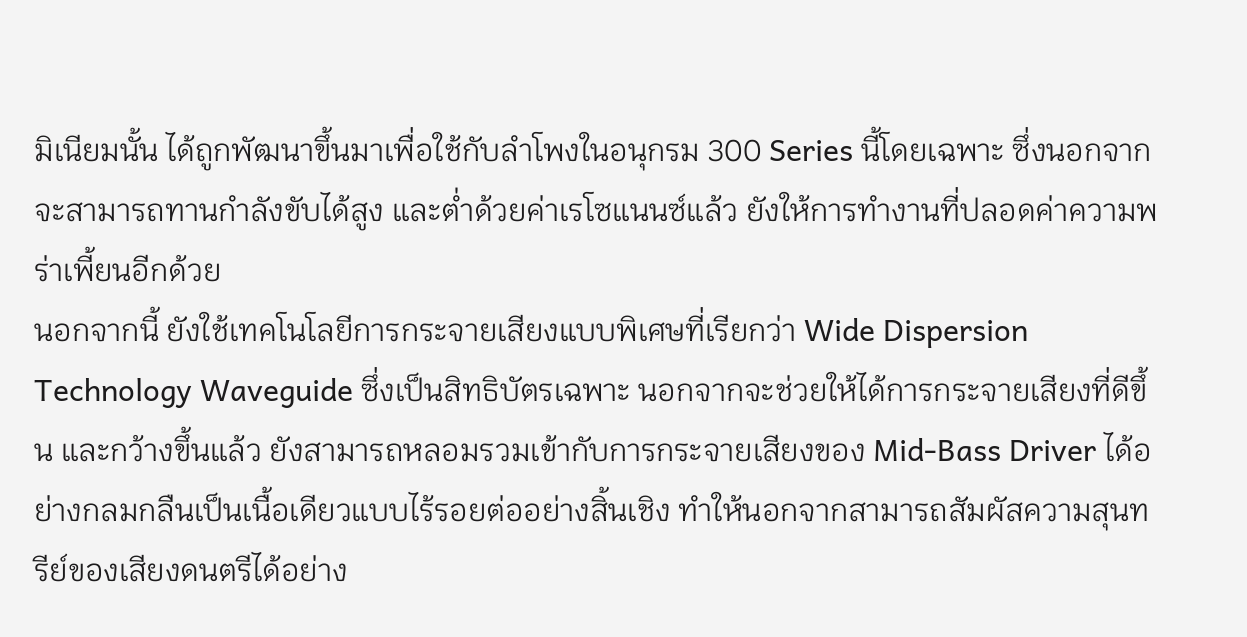มิเนียมนั้น ได้ถูกพัฒนาขึ้นมาเพื่อใช้กับลำโพงในอนุกรม 300 Series นี้โดยเฉพาะ ซึ่งนอกจากจะสามารถทานกำลังขับได้สูง และต่ำด้วยค่าเรโซแนนซ์แล้ว ยังให้การทำงานที่ปลอดค่าความพร่าเพี้ยนอีกด้วย
นอกจากนี้ ยังใช้เทคโนโลยีการกระจายเสียงแบบพิเศษที่เรียกว่า Wide Dispersion Technology Waveguide ซึ่งเป็นสิทธิบัตรเฉพาะ นอกจากจะช่วยให้ได้การกระจายเสียงที่ดีขึ้น และกว้างขึ้นแล้ว ยังสามารถหลอมรวมเข้ากับการกระจายเสียงของ Mid-Bass Driver ได้อย่างกลมกลืนเป็นเนื้อเดียวแบบไร้รอยต่ออย่างสิ้นเชิง ทำให้นอกจากสามารถสัมผัสความสุนทรีย์ของเสียงดนตรีได้อย่าง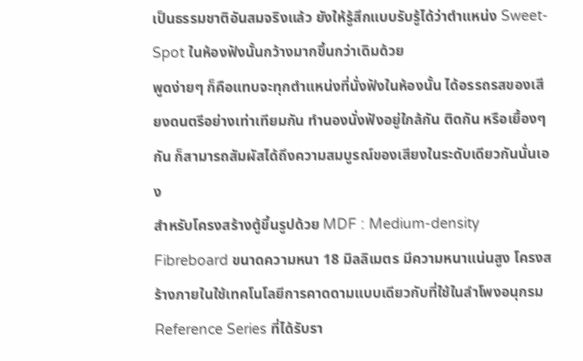เป็นธรรมชาติอันสมจริงแล้ว ยังให้รู้สึกแบบรับรู้ได้ว่าตำแหน่ง Sweet-Spot ในห้องฟังนั้นกว้างมากขึ้นกว่าเดิมด้วย
พูดง่ายๆ ก็คือแทบจะทุกตำแหน่งที่นั่งฟังในห้องนั้น ได้อรรถรสของเสียงดนตรีอย่างเท่าเทียมกัน ทำนองนั่งฟังอยู่ใกล้กัน ติดกัน หรือเยื้องๆ กัน ก็สามารถสัมผัสได้ถึงความสมบูรณ์ของเสียงในระดับเดียวกันนั่นเอง
สําหรับโครงสร้างตู้ขึ้นรูปด้วย MDF : Medium-density Fibreboard ขนาดความหนา 18 มิลลิเมตร มีความหนาแน่นสูง โครงสร้างภายในใช้เทคโนโลยีการคาดดามแบบเดียวกับที่ใช้ในลำโพงอนุกรม Reference Series ที่ได้รับรา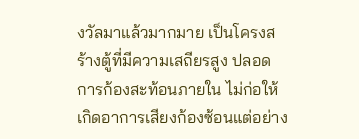งวัลมาแล้วมากมาย เป็นโครงสร้างตู้ที่มีความเสถียรสูง ปลอดการก้องสะท้อนภายใน ไม่ก่อให้เกิดอาการเสียงก้องซ้อนแต่อย่าง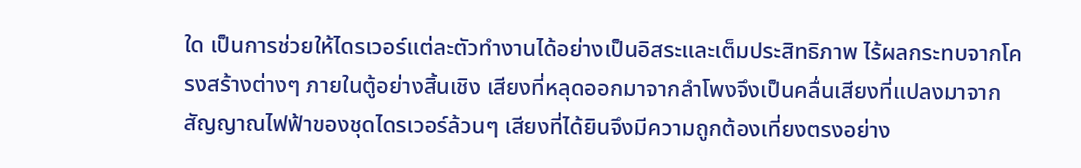ใด เป็นการช่วยให้ไดรเวอร์แต่ละตัวทำงานได้อย่างเป็นอิสระและเต็มประสิทธิภาพ ไร้ผลกระทบจากโครงสร้างต่างๆ ภายในตู้อย่างสิ้นเชิง เสียงที่หลุดออกมาจากลำโพงจึงเป็นคลื่นเสียงที่แปลงมาจากสัญญาณไฟฟ้าของชุดไดรเวอร์ล้วนๆ เสียงที่ได้ยินจึงมีความถูกต้องเที่ยงตรงอย่าง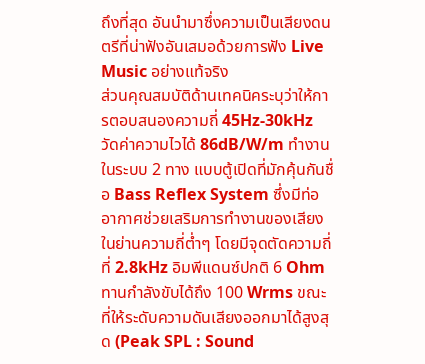ถึงที่สุด อันนำมาซึ่งความเป็นเสียงดนตรีที่น่าฟังอันเสมอด้วยการฟัง Live Music อย่างแท้จริง
ส่วนคุณสมบัติด้านเทคนิคระบุว่าให้การตอบสนองความถี่ 45Hz-30kHz วัดค่าความไวได้ 86dB/W/m ทำงานในระบบ 2 ทาง แบบตู้เปิดที่มักคุ้นกันชื่อ Bass Reflex System ซึ่งมีท่ออากาศช่วยเสริมการทำงานของเสียงในย่านความถี่ต่ำๆ โดยมีจุดตัดความถี่ที่ 2.8kHz อิมพีแดนซ์ปกติ 6 Ohm ทานกำลังขับได้ถึง 100 Wrms ขณะที่ให้ระดับความดันเสียงออกมาได้สูงสุด (Peak SPL : Sound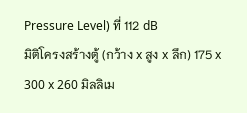Pressure Level) ที่ 112 dB
มิติโครงสร้างตู้ (กว้าง x สูง x ลึก) 175 x 300 x 260 มิลลิเม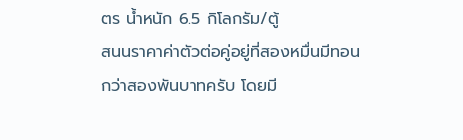ตร น้ำหนัก 6.5 กิโลกรัม/ตู้
สนนราคาค่าตัวต่อคู่อยู่ที่สองหมื่นมีทอนกว่าสองพันบาทครับ โดยมี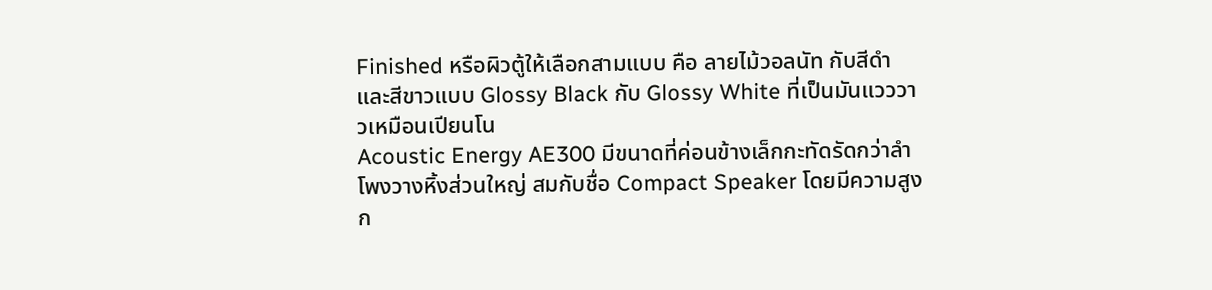Finished หรือผิวตู้ให้เลือกสามแบบ คือ ลายไม้วอลนัท กับสีดำและสีขาวแบบ Glossy Black กับ Glossy White ที่เป็นมันแวววาวเหมือนเปียนโน
Acoustic Energy AE300 มีขนาดที่ค่อนข้างเล็กกะทัดรัดกว่าลำโพงวางหิ้งส่วนใหญ่ สมกับชื่อ Compact Speaker โดยมีความสูงก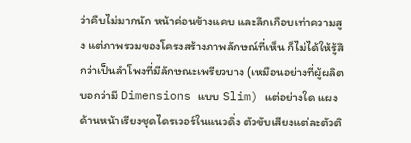ว่าคืบไม่มากนัก หน้าค่อนข้างแคบ และลึกเกือบเท่าความสูง แต่ภาพรวมของโครงสร้างภาพลักษณ์ที่เห็น ก็ไม่ได้ให้รู้สึกว่าเป็นลำโพงที่มีลักษณะเพรียวบาง (เหมือนอย่างที่ผู้ผลิตบอกว่ามี Dimensions แบบ Slim) แต่อย่างใด แผงด้านหน้าเรียงชุดไดรเวอร์ในแนวดิ่ง ตัวขับเสียงแต่ละตัวติ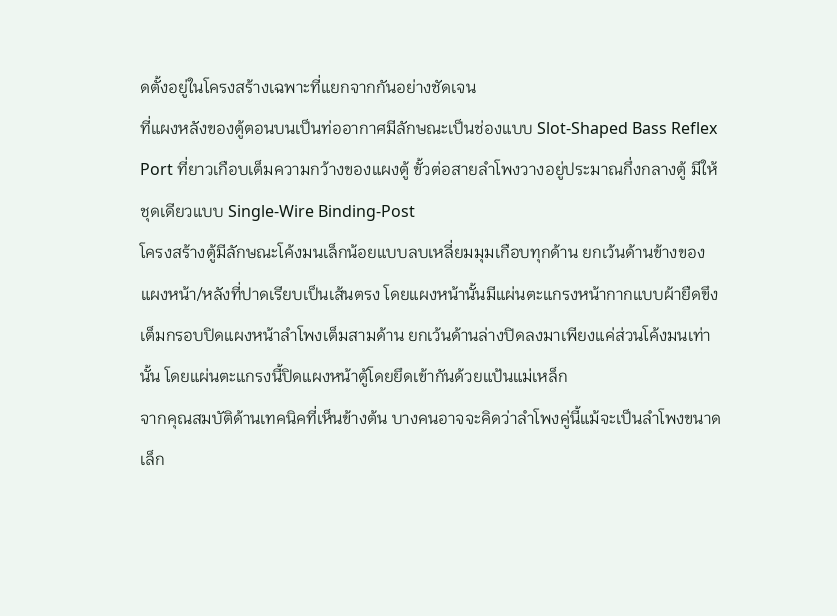ดตั้งอยู่ในโครงสร้างเฉพาะที่แยกจากกันอย่างชัดเจน
ที่แผงหลังของตู้ตอนบนเป็นท่ออากาศมีลักษณะเป็นช่องแบบ Slot-Shaped Bass Reflex Port ที่ยาวเกือบเต็มความกว้างของแผงตู้ ขั้วต่อสายลำโพงวางอยู่ประมาณกึ่งกลางตู้ มีให้ชุดเดียวแบบ Single-Wire Binding-Post
โครงสร้างตู้มีลักษณะโค้งมนเล็กน้อยแบบลบเหลี่ยมมุมเกือบทุกด้าน ยกเว้นด้านข้างของแผงหน้า/หลังที่ปาดเรียบเป็นเส้นตรง โดยแผงหน้านั้นมีแผ่นตะแกรงหน้ากากแบบผ้ายืดขึงเต็มกรอบปิดแผงหน้าลำโพงเต็มสามด้าน ยกเว้นด้านล่างปิดลงมาเพียงแค่ส่วนโค้งมนเท่านั้น โดยแผ่นตะแกรงนี้ปิดแผงหน้าตู้โดยยึดเข้ากันด้วยแป้นแม่เหล็ก
จากคุณสมบัติด้านเทคนิคที่เห็นข้างต้น บางคนอาจจะคิดว่าลำโพงคู่นี้แม้จะเป็นลำโพงขนาดเล็ก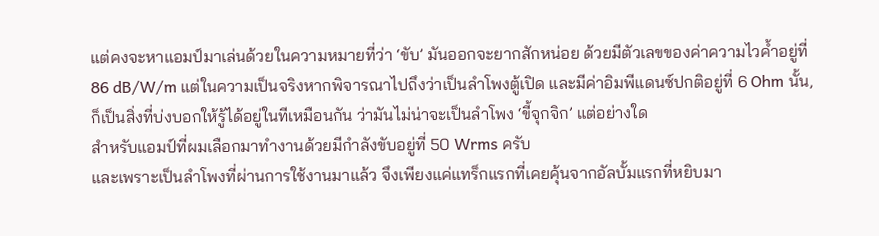แต่คงจะหาแอมป์มาเล่นด้วยในความหมายที่ว่า ‘ขับ’ มันออกจะยากสักหน่อย ด้วยมีตัวเลขของค่าความไวค้ำอยู่ที่ 86 dB/W/m แต่ในความเป็นจริงหากพิจารณาไปถึงว่าเป็นลำโพงตู้เปิด และมีค่าอิมพีแดนซ์ปกติอยู่ที่ 6 Ohm นั้น, ก็เป็นสิ่งที่บ่งบอกให้รู้ได้อยู่ในทีเหมือนกัน ว่ามันไม่น่าจะเป็นลำโพง ‘ขี้จุกจิก’ แต่อย่างใด
สำหรับแอมป์ที่ผมเลือกมาทำงานด้วยมีกำลังขับอยู่ที่ 50 Wrms ครับ
และเพราะเป็นลำโพงที่ผ่านการใช้งานมาแล้ว จึงเพียงแค่แทร็กแรกที่เคยคุ้นจากอัลบั้มแรกที่หยิบมา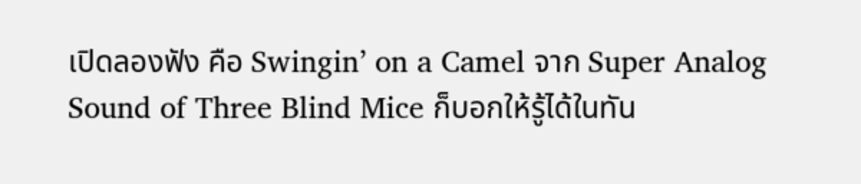เปิดลองฟัง คือ Swingin’ on a Camel จาก Super Analog Sound of Three Blind Mice ก็บอกให้รู้ได้ในทัน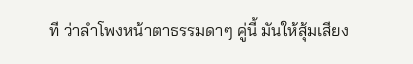ที ว่าลำโพงหน้าตาธรรมดาๆ คู่นี้ มันให้สุ้มเสียง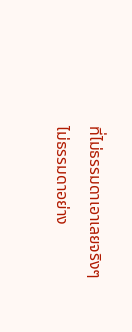ที่ไม่ธรรมดาเอาเลยจริงๆ
ไม่ธรรมดาอย่าง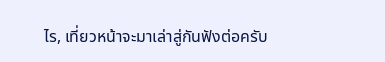ไร, เที่ยวหน้าจะมาเล่าสู่กันฟังต่อครับ